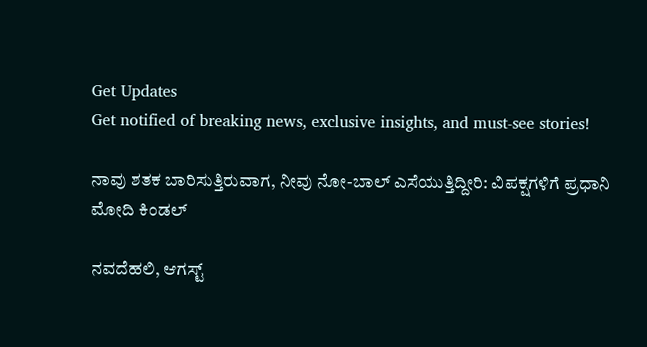Get Updates
Get notified of breaking news, exclusive insights, and must-see stories!

ನಾವು ಶತಕ ಬಾರಿಸುತ್ತಿರುವಾಗ, ನೀವು ನೋ-ಬಾಲ್‌ ಎಸೆಯುತ್ತಿದ್ದೀರಿ: ವಿಪಕ್ಷಗಳಿಗೆ ಪ್ರಧಾನಿ ಮೋದಿ ಕಿಂಡಲ್‌

ನವದೆಹಲಿ, ಆಗಸ್ಟ್‌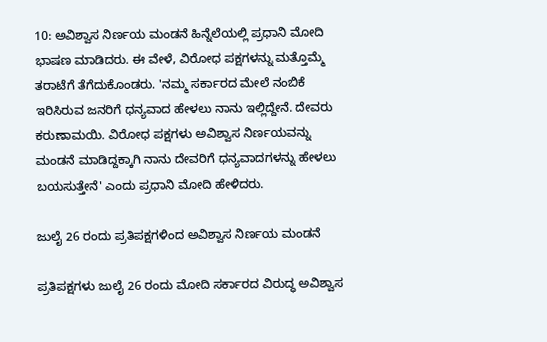10: ಅವಿಶ್ವಾಸ ನಿರ್ಣಯ ಮಂಡನೆ ಹಿನ್ನೆಲೆಯಲ್ಲಿ ಪ್ರಧಾನಿ ಮೋದಿ ಭಾಷಣ ಮಾಡಿದರು. ಈ ವೇಳೆ, ವಿರೋಧ ಪಕ್ಷಗಳನ್ನು ಮತ್ತೊಮ್ಮೆ ತರಾಟೆಗೆ ತೆಗೆದುಕೊಂಡರು. 'ನಮ್ಮ ಸರ್ಕಾರದ ಮೇಲೆ ನಂಬಿಕೆ ಇರಿಸಿರುವ ಜನರಿಗೆ ಧನ್ಯವಾದ ಹೇಳಲು ನಾನು ಇಲ್ಲಿದ್ದೇನೆ. ದೇವರು ಕರುಣಾಮಯಿ. ವಿರೋಧ ಪಕ್ಷಗಳು ಅವಿಶ್ವಾಸ ನಿರ್ಣಯವನ್ನು ಮಂಡನೆ ಮಾಡಿದ್ದಕ್ಕಾಗಿ ನಾನು ದೇವರಿಗೆ ಧನ್ಯವಾದಗಳನ್ನು ಹೇಳಲು ಬಯಸುತ್ತೇನೆ' ಎಂದು ಪ್ರಧಾನಿ ಮೋದಿ ಹೇಳಿದರು.

ಜುಲೈ 26 ರಂದು ಪ್ರತಿಪಕ್ಷಗಳಿಂದ ಅವಿಶ್ವಾಸ ನಿರ್ಣಯ ಮಂಡನೆ

ಪ್ರತಿಪಕ್ಷಗಳು ಜುಲೈ 26 ರಂದು ಮೋದಿ ಸರ್ಕಾರದ ವಿರುದ್ಧ ಅವಿಶ್ವಾಸ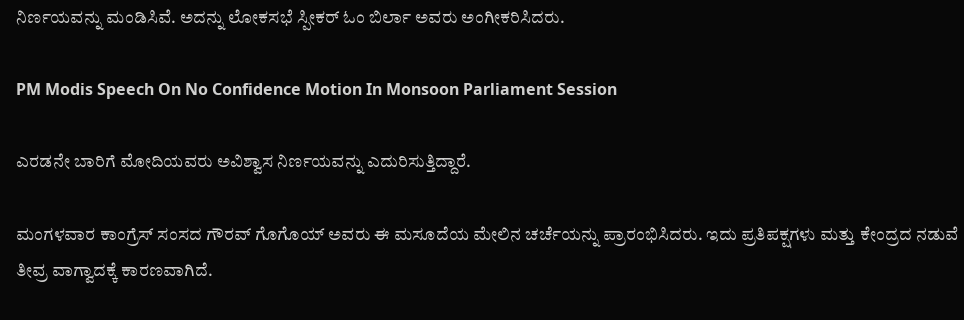ನಿರ್ಣಯವನ್ನು ಮಂಡಿಸಿವೆ. ಅದನ್ನು ಲೋಕಸಭೆ ಸ್ಪೀಕರ್ ಓಂ ಬಿರ್ಲಾ ಅವರು ಅಂಗೀಕರಿಸಿದರು.

PM Modis Speech On No Confidence Motion In Monsoon Parliament Session

ಎರಡನೇ ಬಾರಿಗೆ ಮೋದಿಯವರು ಅವಿಶ್ವಾಸ ನಿರ್ಣಯವನ್ನು ಎದುರಿಸುತ್ತಿದ್ದಾರೆ.

ಮಂಗಳವಾರ ಕಾಂಗ್ರೆಸ್ ಸಂಸದ ಗೌರವ್ ಗೊಗೊಯ್ ಅವರು ಈ ಮಸೂದೆಯ ಮೇಲಿನ ಚರ್ಚೆಯನ್ನು ಪ್ರಾರಂಭಿಸಿದರು. ಇದು ಪ್ರತಿಪಕ್ಷಗಳು ಮತ್ತು ಕೇಂದ್ರದ ನಡುವೆ ತೀವ್ರ ವಾಗ್ವಾದಕ್ಕೆ ಕಾರಣವಾಗಿದೆ.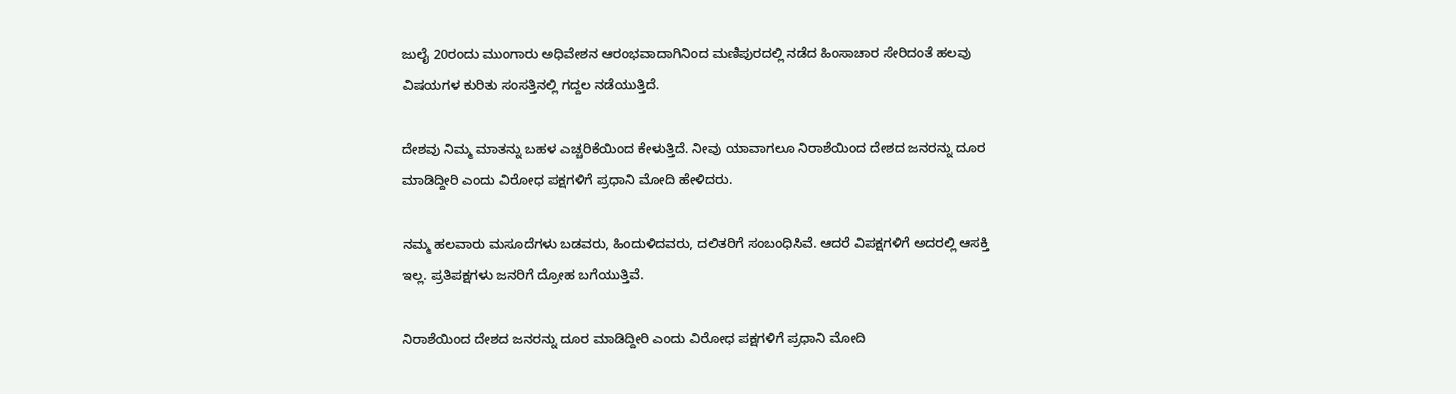ಜುಲೈ 20ರಂದು ಮುಂಗಾರು ಅಧಿವೇಶನ ಆರಂಭವಾದಾಗಿನಿಂದ ಮಣಿಪುರದಲ್ಲಿ ನಡೆದ ಹಿಂಸಾಚಾರ ಸೇರಿದಂತೆ ಹಲವು ವಿಷಯಗಳ ಕುರಿತು ಸಂಸತ್ತಿನಲ್ಲಿ ಗದ್ದಲ ನಡೆಯುತ್ತಿದೆ.

ದೇಶವು ನಿಮ್ಮ ಮಾತನ್ನು ಬಹಳ ಎಚ್ಚರಿಕೆಯಿಂದ ಕೇಳುತ್ತಿದೆ. ನೀವು ಯಾವಾಗಲೂ ನಿರಾಶೆಯಿಂದ ದೇಶದ ಜನರನ್ನು ದೂರ ಮಾಡಿದ್ದೀರಿ ಎಂದು ವಿರೋಧ ಪಕ್ಷಗಳಿಗೆ ಪ್ರಧಾನಿ ಮೋದಿ ಹೇಳಿದರು.

ನಮ್ಮ ಹಲವಾರು ಮಸೂದೆಗಳು ಬಡವರು, ಹಿಂದುಳಿದವರು, ದಲಿತರಿಗೆ ಸಂಬಂಧಿಸಿವೆ. ಆದರೆ ವಿಪಕ್ಷಗಳಿಗೆ ಅದರಲ್ಲಿ ಆಸಕ್ತಿ ಇಲ್ಲ. ಪ್ರತಿಪಕ್ಷಗಳು ಜನರಿಗೆ ದ್ರೋಹ ಬಗೆಯುತ್ತಿವೆ.

ನಿರಾಶೆಯಿಂದ ದೇಶದ ಜನರನ್ನು ದೂರ ಮಾಡಿದ್ದೀರಿ ಎಂದು ವಿರೋಧ ಪಕ್ಷಗಳಿಗೆ ಪ್ರಧಾನಿ ಮೋದಿ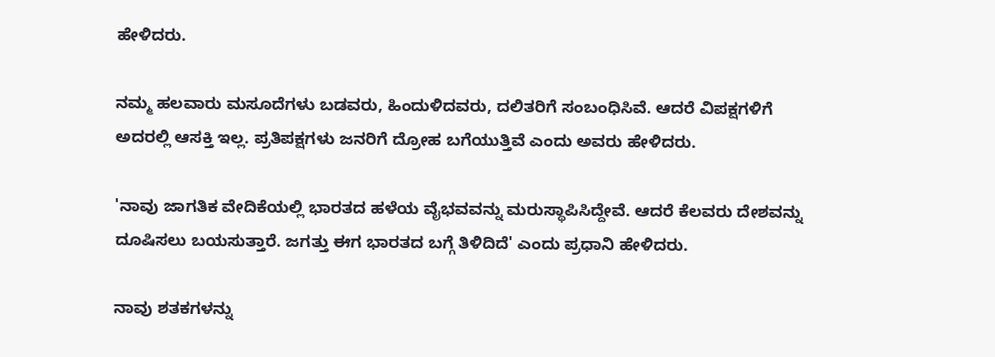ಹೇಳಿದರು.

ನಮ್ಮ ಹಲವಾರು ಮಸೂದೆಗಳು ಬಡವರು, ಹಿಂದುಳಿದವರು, ದಲಿತರಿಗೆ ಸಂಬಂಧಿಸಿವೆ. ಆದರೆ ವಿಪಕ್ಷಗಳಿಗೆ ಅದರಲ್ಲಿ ಆಸಕ್ತಿ ಇಲ್ಲ. ಪ್ರತಿಪಕ್ಷಗಳು ಜನರಿಗೆ ದ್ರೋಹ ಬಗೆಯುತ್ತಿವೆ ಎಂದು ಅವರು ಹೇಳಿದರು.

'ನಾವು ಜಾಗತಿಕ ವೇದಿಕೆಯಲ್ಲಿ ಭಾರತದ ಹಳೆಯ ವೈಭವವನ್ನು ಮರುಸ್ಥಾಪಿಸಿದ್ದೇವೆ. ಆದರೆ ಕೆಲವರು ದೇಶವನ್ನು ದೂಷಿಸಲು ಬಯಸುತ್ತಾರೆ. ಜಗತ್ತು ಈಗ ಭಾರತದ ಬಗ್ಗೆ ತಿಳಿದಿದೆ' ಎಂದು ಪ್ರಧಾನಿ ಹೇಳಿದರು.

ನಾವು ಶತಕಗಳನ್ನು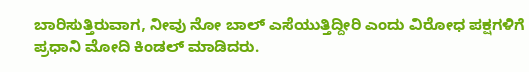ಬಾರಿಸುತ್ತಿರುವಾಗ, ನೀವು ನೋ ಬಾಲ್‌ ಎಸೆಯುತ್ತಿದ್ದೀರಿ ಎಂದು ವಿರೋಧ ಪಕ್ಷಗಳಿಗೆ ಪ್ರಧಾನಿ ಮೋದಿ ಕಿಂಡಲ್‌ ಮಾಡಿದರು.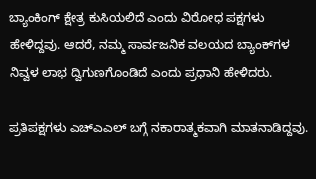ಬ್ಯಾಂಕಿಂಗ್ ಕ್ಷೇತ್ರ ಕುಸಿಯಲಿದೆ ಎಂದು ವಿರೋಧ ಪಕ್ಷಗಳು ಹೇಳಿದ್ದವು. ಆದರೆ, ನಮ್ಮ ಸಾರ್ವಜನಿಕ ವಲಯದ ಬ್ಯಾಂಕ್‌ಗಳ ನಿವ್ವಳ ಲಾಭ ದ್ವಿಗುಣಗೊಂಡಿದೆ ಎಂದು ಪ್ರಧಾನಿ ಹೇಳಿದರು.

ಪ್ರತಿಪಕ್ಷಗಳು ಎಚ್‌ಎಎಲ್‌ ಬಗ್ಗೆ ನಕಾರಾತ್ಮಕವಾಗಿ ಮಾತನಾಡಿದ್ದವು.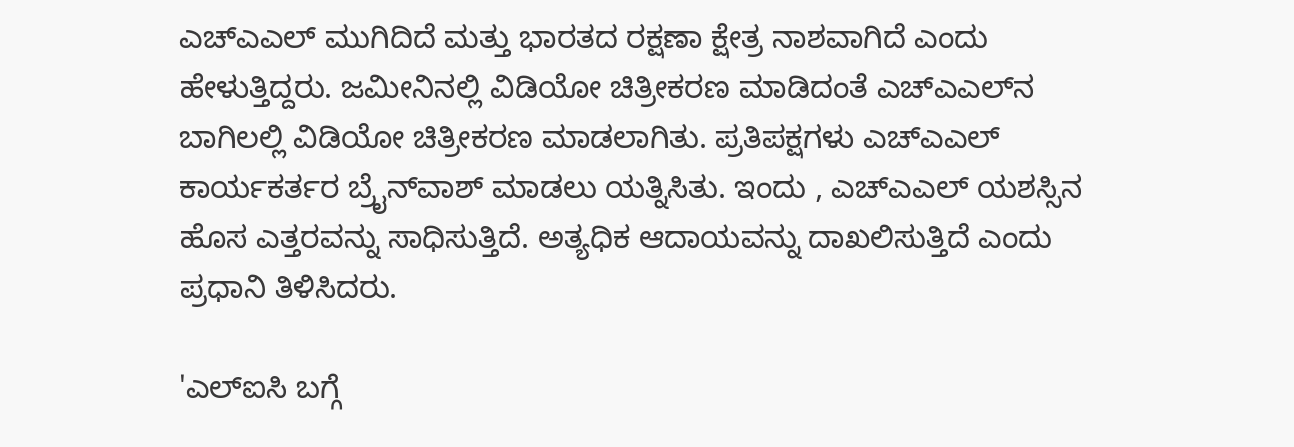ಎಚ್‌ಎಎಲ್‌ ಮುಗಿದಿದೆ ಮತ್ತು ಭಾರತದ ರಕ್ಷಣಾ ಕ್ಷೇತ್ರ ನಾಶವಾಗಿದೆ ಎಂದು ಹೇಳುತ್ತಿದ್ದರು. ಜಮೀನಿನಲ್ಲಿ ವಿಡಿಯೋ ಚಿತ್ರೀಕರಣ ಮಾಡಿದಂತೆ ಎಚ್‌ಎಎಲ್‌ನ ಬಾಗಿಲಲ್ಲಿ ವಿಡಿಯೋ ಚಿತ್ರೀಕರಣ ಮಾಡಲಾಗಿತು. ಪ್ರತಿಪಕ್ಷಗಳು ಎಚ್‌ಎಎಲ್‌ ಕಾರ್ಯಕರ್ತರ ಬ್ರೈನ್‌ವಾಶ್‌ ಮಾಡಲು ಯತ್ನಿಸಿತು. ಇಂದು , ಎಚ್‌ಎಎಲ್‌ ಯಶಸ್ಸಿನ ಹೊಸ ಎತ್ತರವನ್ನು ಸಾಧಿಸುತ್ತಿದೆ. ಅತ್ಯಧಿಕ ಆದಾಯವನ್ನು ದಾಖಲಿಸುತ್ತಿದೆ ಎಂದು ಪ್ರಧಾನಿ ತಿಳಿಸಿದರು.

'ಎಲ್‌ಐಸಿ ಬಗ್ಗೆ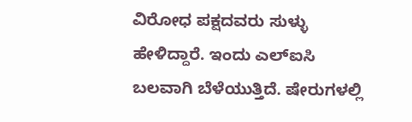ವಿರೋಧ ಪಕ್ಷದವರು ಸುಳ್ಳು ಹೇಳಿದ್ದಾರೆ. ಇಂದು ಎಲ್‌ಐಸಿ ಬಲವಾಗಿ ಬೆಳೆಯುತ್ತಿದೆ. ಷೇರುಗಳಲ್ಲಿ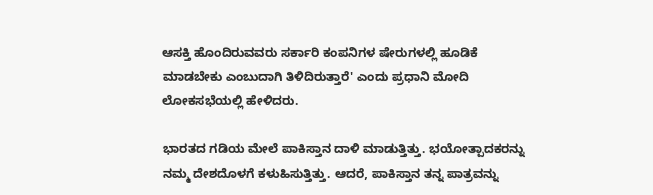ಆಸಕ್ತಿ ಹೊಂದಿರುವವರು ಸರ್ಕಾರಿ ಕಂಪನಿಗಳ ಷೇರುಗಳಲ್ಲಿ ಹೂಡಿಕೆ ಮಾಡಬೇಕು ಎಂಬುದಾಗಿ ತಿಳಿದಿರುತ್ತಾರೆ' ಎಂದು ಪ್ರಧಾನಿ ಮೋದಿ ಲೋಕಸಭೆಯಲ್ಲಿ ಹೇಳಿದರು.

ಭಾರತದ ಗಡಿಯ ಮೇಲೆ ಪಾಕಿಸ್ತಾನ ದಾಳಿ ಮಾಡುತ್ತಿತ್ತು. ಭಯೋತ್ಪಾದಕರನ್ನು ನಮ್ಮ ದೇಶದೊಳಗೆ ಕಳುಹಿಸುತ್ತಿತ್ತು. ಆದರೆ, ಪಾಕಿಸ್ತಾನ ತನ್ನ ಪಾತ್ರವನ್ನು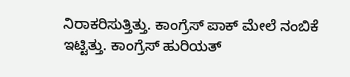ನಿರಾಕರಿಸುತ್ತಿತ್ತು. ಕಾಂಗ್ರೆಸ್ ಪಾಕ್ ಮೇಲೆ ನಂಬಿಕೆ ಇಟ್ಟಿತ್ತು. ಕಾಂಗ್ರೆಸ್ ಹುರಿಯತ್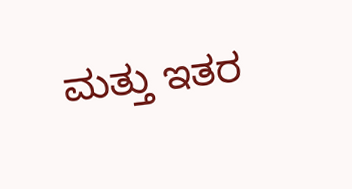ಮತ್ತು ಇತರ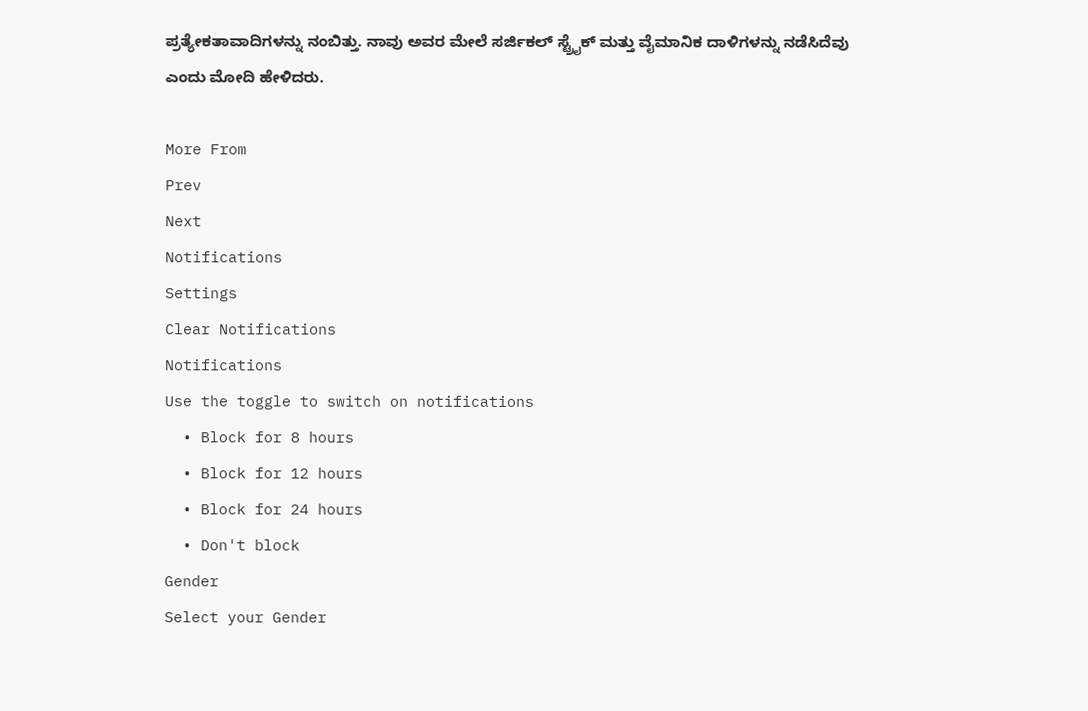ಪ್ರತ್ಯೇಕತಾವಾದಿಗಳನ್ನು ನಂಬಿತ್ತು. ನಾವು ಅವರ ಮೇಲೆ ಸರ್ಜಿಕಲ್ ಸ್ಟ್ರೈಕ್ ಮತ್ತು ವೈಮಾನಿಕ ದಾಳಿಗಳನ್ನು ನಡೆಸಿದೆವು ಎಂದು ಮೋದಿ ಹೇಳಿದರು.

More From
Prev
Next
Notifications
Settings
Clear Notifications
Notifications
Use the toggle to switch on notifications
  • Block for 8 hours
  • Block for 12 hours
  • Block for 24 hours
  • Don't block
Gender
Select your Gender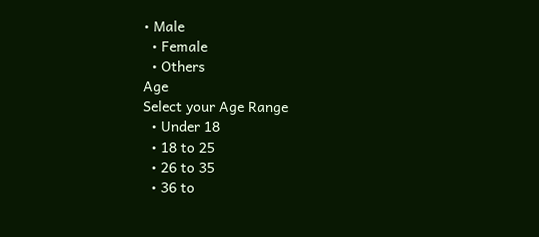• Male
  • Female
  • Others
Age
Select your Age Range
  • Under 18
  • 18 to 25
  • 26 to 35
  • 36 to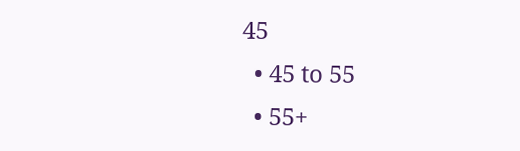45
  • 45 to 55
  • 55+